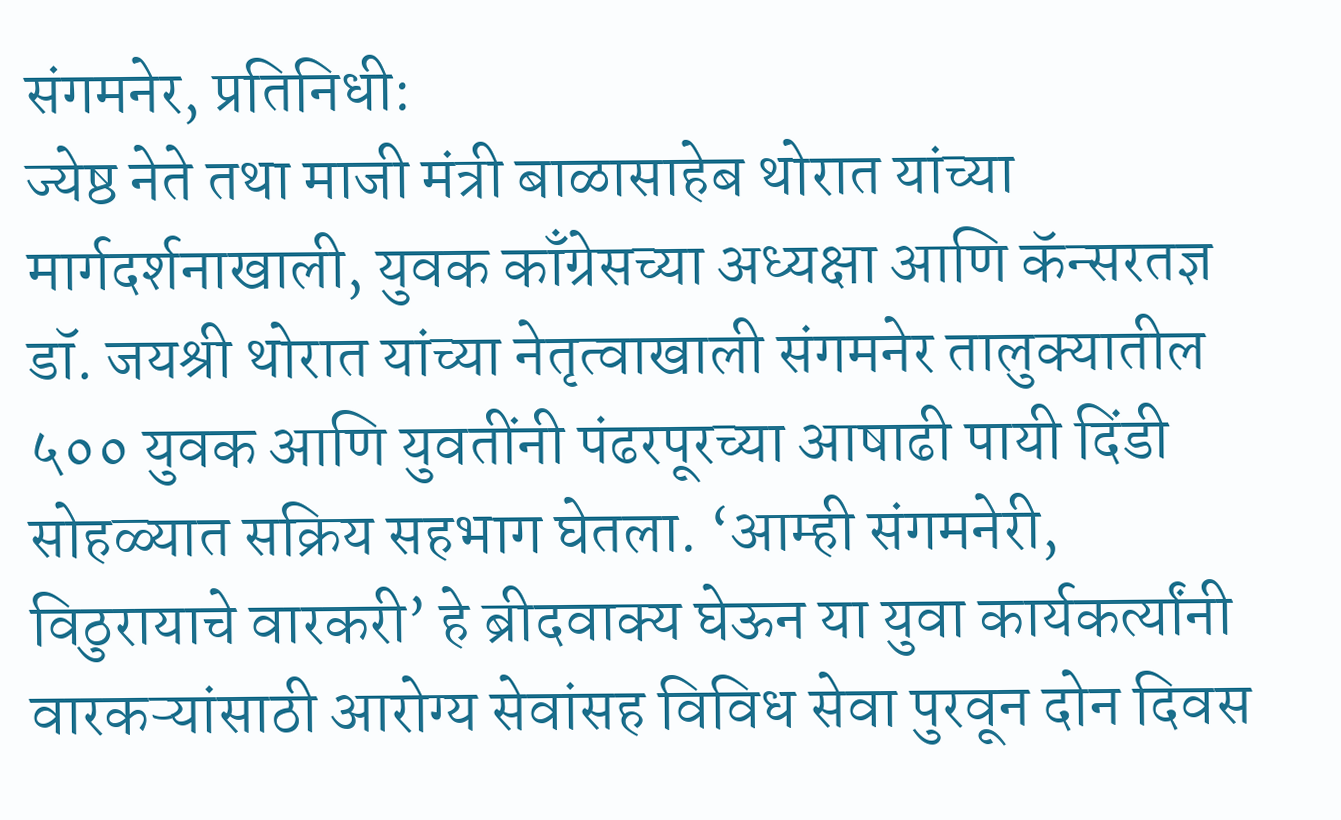संगमनेर, प्रतिनिधी:
ज्येष्ठ नेते तथा माजी मंत्री बाळासाहेब थोरात यांच्या मार्गदर्शनाखाली, युवक काँग्रेसच्या अध्यक्षा आणि कॅन्सरतज्ञ डॉ. जयश्री थोरात यांच्या नेतृत्वाखाली संगमनेर तालुक्यातील ५०० युवक आणि युवतींनी पंढरपूरच्या आषाढी पायी दिंडी सोहळ्यात सक्रिय सहभाग घेतला. ‘आम्ही संगमनेरी, विठुरायाचे वारकरी’ हे ब्रीदवाक्य घेऊन या युवा कार्यकर्त्यांनी वारकऱ्यांसाठी आरोग्य सेवांसह विविध सेवा पुरवून दोन दिवस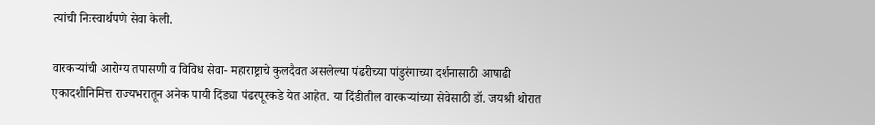त्यांची निःस्वार्थपणे सेवा केली.

वारकऱ्यांची आरोग्य तपासणी व विविध सेवा- महाराष्ट्राचे कुलदैवत असलेल्या पंढरीच्या पांडुरंगाच्या दर्शनासाठी आषाढी एकादशीनिमित्त राज्यभरातून अनेक पायी दिंड्या पंढरपूरकडे येत आहेत. या दिंडीतील वारकऱ्यांच्या सेवेसाठी डॉ. जयश्री थोरात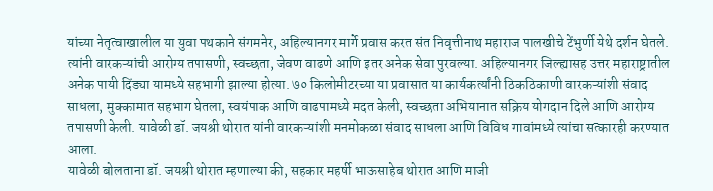यांच्या नेतृत्वाखालील या युवा पथकाने संगमनेर, अहिल्यानगर मार्गे प्रवास करत संत निवृत्तीनाथ महाराज पालखीचे टेंभुर्णी येथे दर्शन घेतले. त्यांनी वारकऱ्यांची आरोग्य तपासणी, स्वच्छता, जेवण वाढणे आणि इतर अनेक सेवा पुरवल्या. अहिल्यानगर जिल्ह्यासह उत्तर महाराष्ट्रातील अनेक पायी दिंड्या यामध्ये सहभागी झाल्या होत्या. ७० किलोमीटरच्या या प्रवासात या कार्यकर्त्यांनी ठिकठिकाणी वारकऱ्यांशी संवाद साधला, मुक्कामात सहभाग घेतला, स्वयंपाक आणि वाढपामध्ये मदत केली, स्वच्छता अभियानात सक्रिय योगदान दिले आणि आरोग्य तपासणी केली. यावेळी डॉ. जयश्री थोरात यांनी वारकऱ्यांशी मनमोकळा संवाद साधला आणि विविध गावांमध्ये त्यांचा सत्कारही करण्यात आला.
यावेळी बोलताना डॉ. जयश्री थोरात म्हणाल्या की, सहकार महर्षी भाऊसाहेब थोरात आणि माजी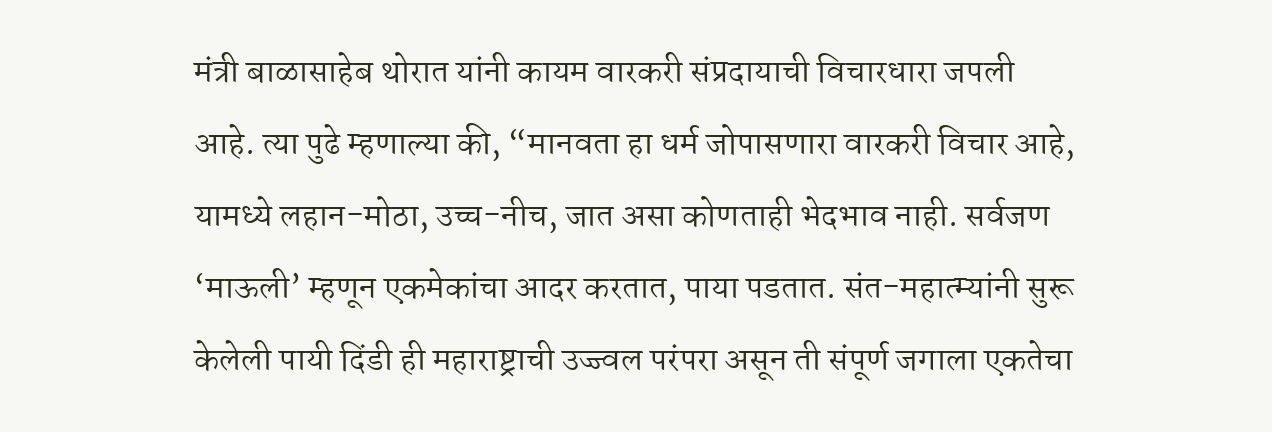मंत्री बाळासाहेब थोरात यांनी कायम वारकरी संप्रदायाची विचारधारा जपली आहे. त्या पुढे म्हणाल्या की, “मानवता हा धर्म जोपासणारा वारकरी विचार आहे, यामध्ये लहान-मोठा, उच्च-नीच, जात असा कोणताही भेदभाव नाही. सर्वजण ‘माऊली’ म्हणून एकमेकांचा आदर करतात, पाया पडतात. संत-महात्म्यांनी सुरू केलेली पायी दिंडी ही महाराष्ट्राची उज्ज्वल परंपरा असून ती संपूर्ण जगाला एकतेचा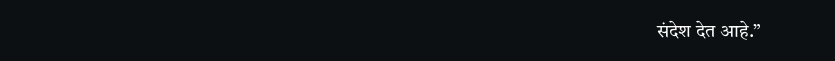संदेश देत आहे.”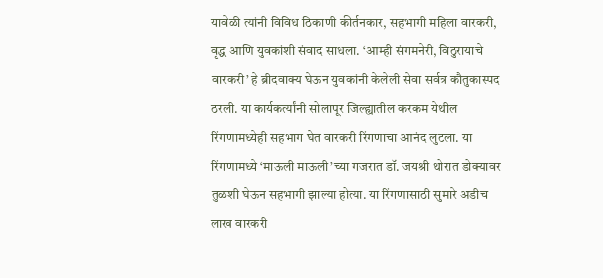यावेळी त्यांनी विविध ठिकाणी कीर्तनकार, सहभागी महिला वारकरी, वृद्ध आणि युवकांशी संवाद साधला. ‘आम्ही संगमनेरी, विठुरायाचे वारकरी’ हे ब्रीदवाक्य घेऊन युवकांनी केलेली सेवा सर्वत्र कौतुकास्पद ठरली. या कार्यकर्त्यांनी सोलापूर जिल्ह्यातील करकम येथील रिंगणामध्येही सहभाग घेत वारकरी रिंगणाचा आनंद लुटला. या रिंगणामध्ये ‘माऊली माऊली’च्या गजरात डॉ. जयश्री थोरात डोक्यावर तुळशी घेऊन सहभागी झाल्या होत्या. या रिंगणासाठी सुमारे अडीच लाख वारकरी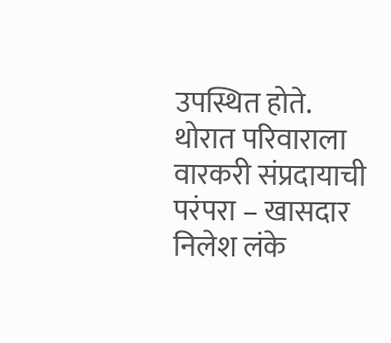उपस्थित होते.
थोरात परिवाराला वारकरी संप्रदायाची परंपरा – खासदार निलेश लंके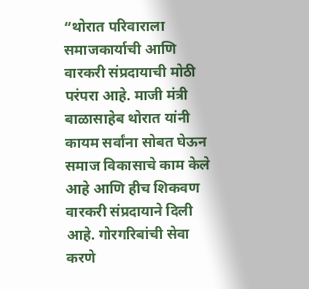“थोरात परिवाराला समाजकार्याची आणि वारकरी संप्रदायाची मोठी परंपरा आहे. माजी मंत्री बाळासाहेब थोरात यांनी कायम सर्वांना सोबत घेऊन समाज विकासाचे काम केले आहे आणि हीच शिकवण वारकरी संप्रदायाने दिली आहे. गोरगरिबांची सेवा करणे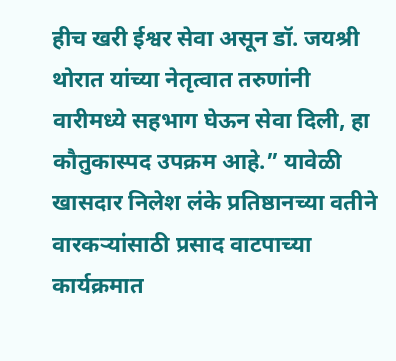हीच खरी ईश्वर सेवा असून डॉ. जयश्री थोरात यांच्या नेतृत्वात तरुणांनी वारीमध्ये सहभाग घेऊन सेवा दिली, हा कौतुकास्पद उपक्रम आहे.” यावेळी खासदार निलेश लंके प्रतिष्ठानच्या वतीने वारकऱ्यांसाठी प्रसाद वाटपाच्या कार्यक्रमात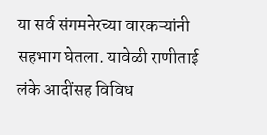या सर्व संगमनेरच्या वारकऱ्यांनी सहभाग घेतला. यावेळी राणीताई लंके आदींसह विविध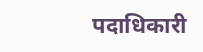पदाधिकारी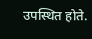उपस्थित होते.